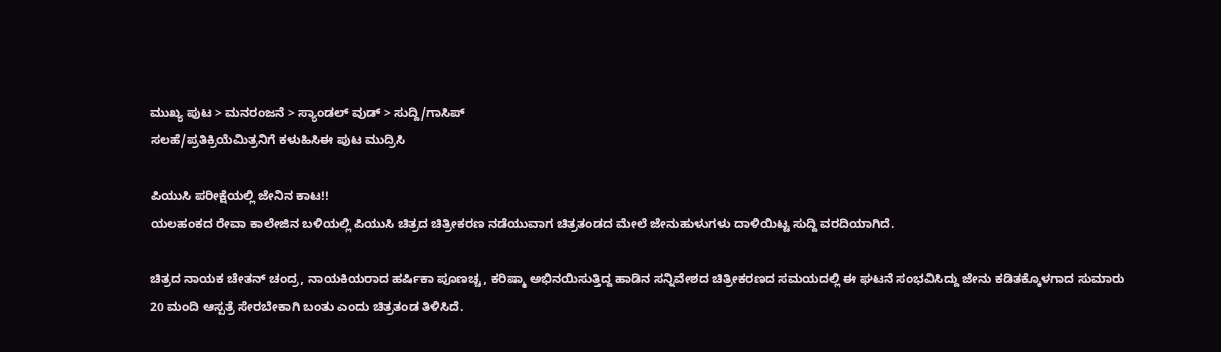ಮುಖ್ಯ ಪುಟ > ಮನರಂಜನೆ > ಸ್ಯಾಂಡಲ್ ವುಡ್ > ಸುದ್ದಿ/ಗಾಸಿಪ್
ಸಲಹೆ/ಪ್ರತಿಕ್ರಿಯೆಮಿತ್ರನಿಗೆ ಕಳುಹಿಸಿಈ ಪುಟ ಮುದ್ರಿಸಿ

ಪಿಯುಸಿ ಪರೀಕ್ಷೆಯಲ್ಲಿ ಜೇನಿನ ಕಾಟ!!
ಯಲಹಂಕದ ರೇವಾ ಕಾಲೇಜಿನ ಬಳಿಯಲ್ಲಿ ಪಿಯುಸಿ ಚಿತ್ರದ ಚಿತ್ರೀಕರಣ ನಡೆಯುವಾಗ ಚಿತ್ರತಂಡದ ಮೇಲೆ ಜೇನುಹುಳುಗಳು ದಾಳಿಯಿಟ್ಟ ಸುದ್ದಿ ವರದಿಯಾಗಿದೆ.

ಚಿತ್ರದ ನಾಯಕ ಚೇತನ್ ಚಂದ್ರ, ನಾಯಕಿಯರಾದ ಹರ್ಷಿಕಾ ಪೂಣಚ್ಚ, ಕರಿಷ್ಮಾ ಅಭಿನಯಿಸುತ್ತಿದ್ದ ಹಾಡಿನ ಸನ್ನಿವೇಶದ ಚಿತ್ರೀಕರಣದ ಸಮಯದಲ್ಲಿ ಈ ಘಟನೆ ಸಂಭವಿಸಿದ್ದು ಜೇನು ಕಡಿತಕ್ಕೊಳಗಾದ ಸುಮಾರು 20 ಮಂದಿ ಆಸ್ಪತ್ರೆ ಸೇರಬೇಕಾಗಿ ಬಂತು ಎಂದು ಚಿತ್ರತಂಡ ತಿಳಿಸಿದೆ.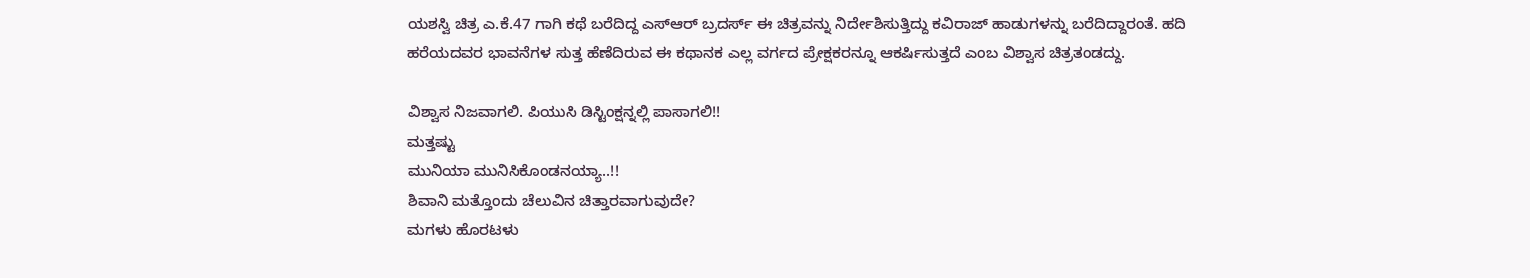ಯಶಸ್ವಿ ಚಿತ್ರ ಎ.ಕೆ.47 ಗಾಗಿ ಕಥೆ ಬರೆದಿದ್ದ ಎಸ್ಆರ್ ಬ್ರದರ್ಸ್ ಈ ಚಿತ್ರವನ್ನು ನಿರ್ದೇಶಿಸುತ್ತಿದ್ದು ಕವಿರಾಜ್ ಹಾಡುಗಳನ್ನು ಬರೆದಿದ್ದಾರಂತೆ. ಹದಿ ಹರೆಯದವರ ಭಾವನೆಗಳ ಸುತ್ತ ಹೆಣೆದಿರುವ ಈ ಕಥಾನಕ ಎಲ್ಲ ವರ್ಗದ ಪ್ರೇಕ್ಷಕರನ್ನೂ ಆಕರ್ಷಿಸುತ್ತದೆ ಎಂಬ ವಿಶ್ವಾಸ ಚಿತ್ರತಂಡದ್ದು.

ವಿಶ್ವಾಸ ನಿಜವಾಗಲಿ. ಪಿಯುಸಿ ಡಿಸ್ಟಿಂಕ್ಷನ್ನಲ್ಲಿ ಪಾಸಾಗಲಿ!!
ಮತ್ತಷ್ಟು
ಮುನಿಯಾ ಮುನಿಸಿಕೊಂಡನಯ್ಯಾ..!!
ಶಿವಾನಿ ಮತ್ತೊಂದು ಚೆಲುವಿನ ಚಿತ್ತಾರವಾಗುವುದೇ?
ಮಗಳು ಹೊರಟಳು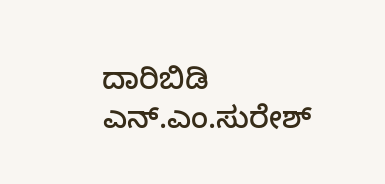ದಾರಿಬಿಡಿ
ಎನ್.ಎಂ.ಸುರೇಶ್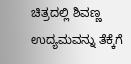ಚಿತ್ರದಲ್ಲಿ ಶಿವಣ್ಣ
ಉದ್ಯಮವನ್ನು ತೆಕ್ಕೆಗೆ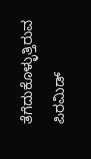ತೆಗೆದುಕೊಳ್ಳುತ್ತಿರುವ ಪಿರಮಿಡ್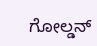ಗೋಲ್ಡನ್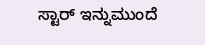ಸ್ಟಾರ್ ಇನ್ನುಮುಂದೆ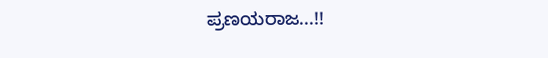ಪ್ರಣಯರಾಜ...!!